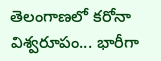తెలంగాణలో కరోనా విశ్వరూపం... భారీగా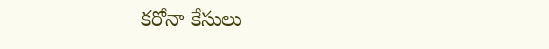కరోనా కేసులు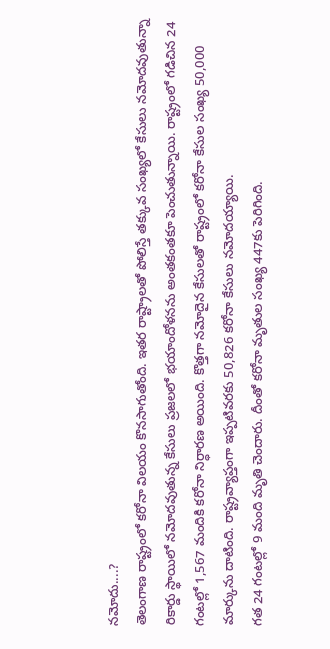నమోదు....?
తెలంగాణ రాష్ట్రంలో కరోనా విలయం కొనసాగుతోంది. ఇతర రాష్ట్రాలతో పోలిస్తే తక్కువ సంఖ్యలో కేసులు నమోదవుతున్నా రికార్డు స్థాయిలో నమోదవుతున్న కేసులు ప్రజలలో భయాందోళనను అంతకంతకూ పెంచుతున్నాయి. రాష్ట్రంలో గడిచిన 24 గంటల్లో 1,567 మందికి కరోనా నిర్ధారణ అయింది. కొత్తగా నమోదైన కేసులతో రాష్ట్రంలో కరోనా కేసుల సంఖ్య 50,000 మార్కును దాటింది. రాష్ట్రవ్యాప్తంగా ఇప్పటివరకు 50,826 కరోనా కేసులు నమోదయ్యాయి.
గత 24 గంటల్లో 9 మంది మృతి చెందారు. దీంతో కరోనా మృతుల సంఖ్య 447కు పెరిగింది.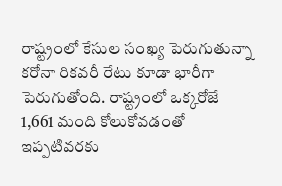రాష్ట్రంలో కేసుల సంఖ్య పెరుగుతున్నా కరోనా రికవరీ రేటు కూడా భారీగా పెరుగుతోంది. రాష్ట్రంలో ఒక్కరోజే 1,661 మంది కోలుకోవడంతో ఇప్పటివరకు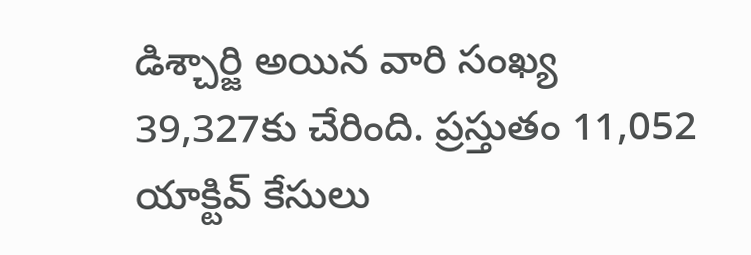డిశ్చార్జి అయిన వారి సంఖ్య 39,327కు చేరింది. ప్రస్తుతం 11,052 యాక్టివ్ కేసులు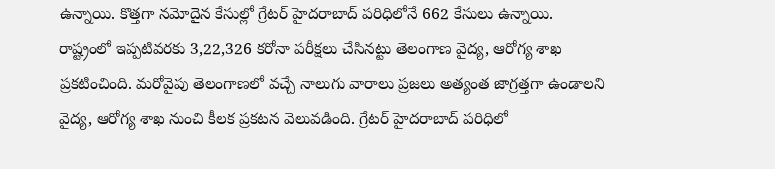ఉన్నాయి. కొత్తగా నమోదైన కేసుల్లో గ్రేటర్ హైదరాబాద్ పరిధిలోనే 662 కేసులు ఉన్నాయి.
రాష్ట్రంలో ఇప్పటివరకు 3,22,326 కరోనా పరీక్షలు చేసినట్టు తెలంగాణ వైద్య, ఆరోగ్య శాఖ ప్రకటించింది. మరోవైపు తెలంగాణలో వచ్చే నాలుగు వారాలు ప్రజలు అత్యంత జాగ్రత్తగా ఉండాలని వైద్య, ఆరోగ్య శాఖ నుంచి కీలక ప్రకటన వెలువడింది. గ్రేటర్ హైదరాబాద్ పరిధిలో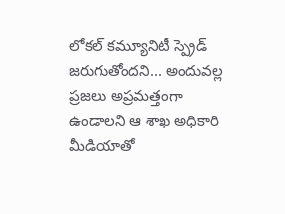లోకల్ కమ్యూనిటీ స్ప్రెడ్ జరుగుతోందని... అందువల్ల ప్రజలు అప్రమత్తంగా ఉండాలని ఆ శాఖ అధికారి మీడియాతో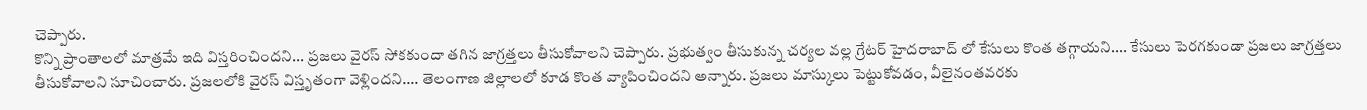చెప్పారు.
కొన్ని ప్రాంతాలలో మాత్రమే ఇది విస్తరించిందని... ప్రజలు వైరస్ సోకకుందా తగిన జాగ్రత్తలు తీసుకోవాలని చెప్పారు. ప్రభుత్వం తీసుకున్న చర్యల వల్ల గ్రేటర్ హైదరాబాద్ లో కేసులు కొంత తగ్గాయని.... కేసులు పెరగకుండా ప్రజలు జాగ్రత్తలు తీసుకోవాలని సూచించారు. ప్రజలలోకి వైరస్ విస్తృతంగా వెళ్లిందని.... తెలంగాణ జిల్లాలలో కూడ కొంత వ్యాపించిందని అన్నారు. ప్రజలు మాస్కులు పెట్టుకోవడం, వీలైనంతవరకు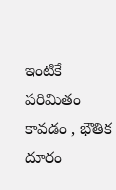ఇంటికే పరిమితం కావడం , భౌతిక దూరం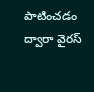పాటించడం ద్వారా వైరస్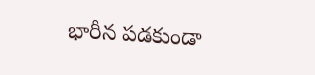భారీన పడకుండా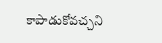కాపాడుకోవచ్చని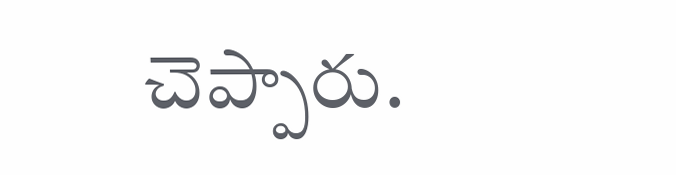చెప్పారు.